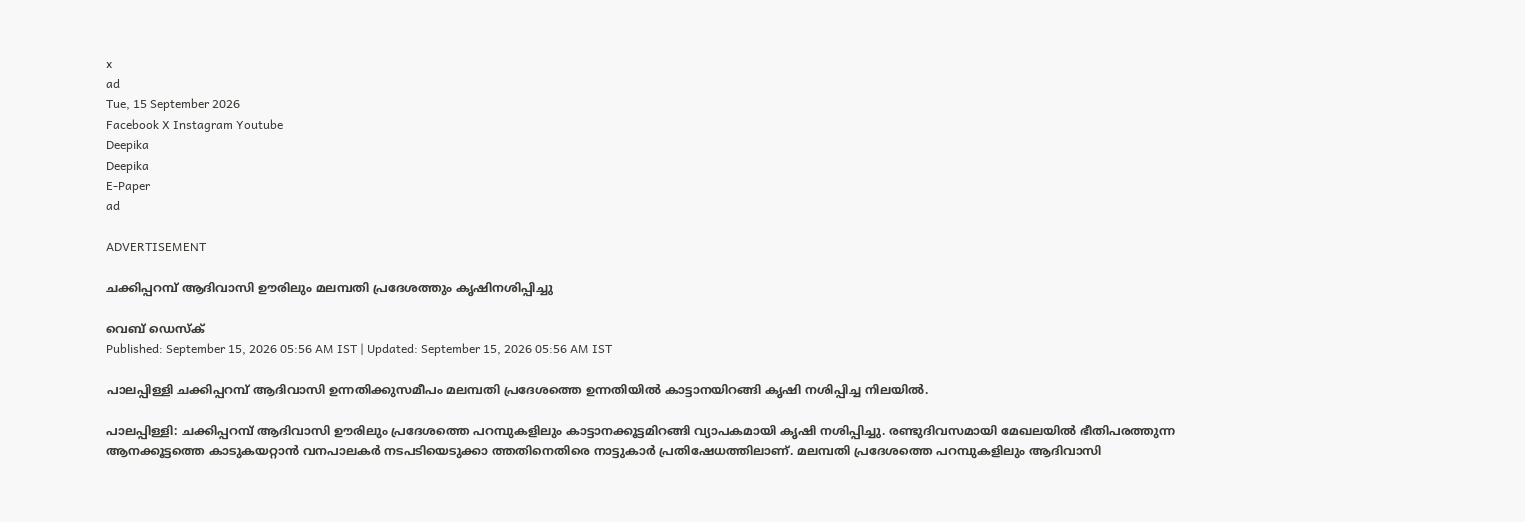x
ad
Tue, 15 September 2026
Facebook X Instagram Youtube
Deepika
Deepika
E-Paper
ad

ADVERTISEMENT

ചക്കിപ്പറമ്പ് ആദിവാസി ഊരിലും മലമ്പതി പ്രദേശത്തും കൃഷിനശിപ്പിച്ചു

വെബ് ഡെസ്ക്
Published: September 15, 2026 05:56 AM IST | Updated: September 15, 2026 05:56 AM IST

പാലപ്പിള്ളി ചക്കിപ്പറമ്പ് ആദിവാസി ഉന്നതിക്കുസമീപം മലമ്പതി പ്രദേശത്തെ ഉന്നതിയില്‍ കാട്ടാനയിറങ്ങി കൃഷി നശിപ്പിച്ച നിലയില്‍.

പാലപ്പിള്ളി: ചക്കിപ്പറമ്പ് ആദിവാസി ഊരിലും പ്രദേശത്തെ പറമ്പുകളിലും കാട്ടാനക്കൂട്ടമിറങ്ങി വ്യാപകമായി കൃഷി നശിപ്പിച്ചു. രണ്ടുദിവസമായി മേഖലയില്‍ ഭീതിപരത്തുന്ന ആനക്കൂട്ടത്തെ കാടുകയറ്റാന്‍ വനപാലകര്‍ നടപടിയെടുക്കാ ത്തതിനെതിരെ നാട്ടുകാര്‍ പ്രതിഷേധത്തിലാണ്. മലമ്പതി പ്രദേശത്തെ പറമ്പുകളിലും ആദിവാസി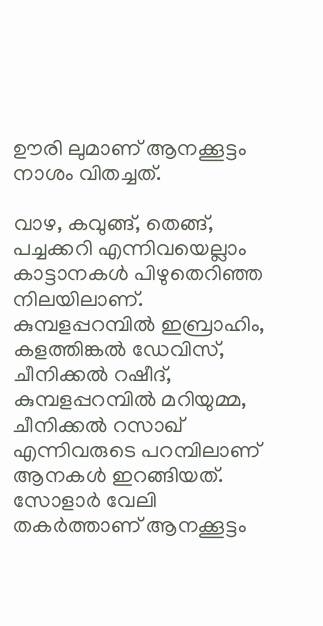ഊരി ലുമാണ് ആനക്കൂട്ടം നാശം വിതച്ചത്.

വാഴ, കവുങ്ങ്, തെങ്ങ്, പച്ചക്കറി എന്നിവയെല്ലാം കാട്ടാനകള്‍ പിഴുതെറിഞ്ഞ നിലയിലാണ്. കുമ്പളപ്പറമ്പില്‍ ഇബ്രാഹിം, കളത്തിങ്കല്‍ ഡേവിസ്, ചീനിക്കല്‍ റഷീദ്, കുമ്പളപ്പറമ്പില്‍ മറിയുമ്മ, ചീനിക്കല്‍ റസാഖ് എന്നിവരുടെ പറമ്പിലാണ് ആനകള്‍ ഇറങ്ങിയത്. സോളാര്‍ വേലി തകര്‍ത്താണ് ആനക്കൂട്ടം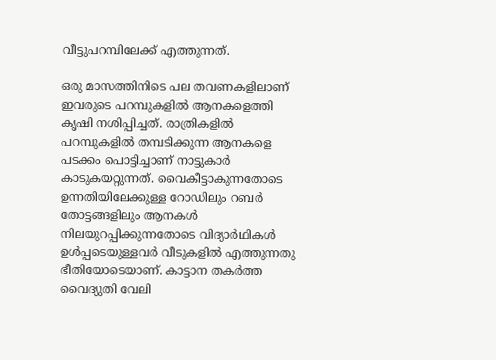വീട്ടുപറമ്പിലേക്ക് എത്തുന്നത്.

ഒരു മാസത്തിനിടെ പല തവണകളിലാണ് ഇവരുടെ പറമ്പുകളില്‍ ആനകളെത്തി കൃഷി നശിപ്പിച്ചത്. രാത്രികളില്‍ പറമ്പുകളില്‍ തമ്പടിക്കുന്ന ആനകളെ പടക്കം പൊട്ടിച്ചാണ് നാട്ടുകാര്‍ കാടുകയറ്റുന്നത്. വൈകീട്ടാകുന്നതോടെ ഉന്നതിയിലേക്കുള്ള റോഡിലും റബര്‍ തോട്ടങ്ങളിലും ആനകള്‍ നിലയുറപ്പിക്കുന്നതോടെ വിദ്യാര്‍ഥികള്‍ ഉള്‍പ്പടെയുള്ളവര്‍ വീടുകളില്‍ എത്തുന്നതു ഭീതിയോടെയാണ്. കാട്ടാന തകര്‍ത്ത വൈദ്യുതി വേലി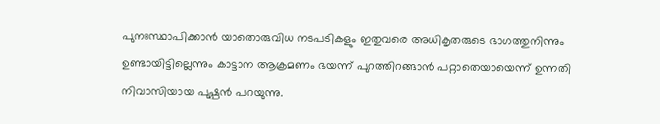പുനഃസ്ഥാപിക്കാന്‍ യാതൊരുവിധ നടപടികളും ഇതുവരെ അധികൃതരുടെ ഭാഗത്തുനിന്നും ഉണ്ടായിട്ടില്ലെന്നും കാട്ടാന ആക്രമണം ഭയന്ന് പുറത്തിറങ്ങാന്‍ പറ്റാതെയായെന്ന് ഉന്നതി നിവാസിയായ പുഷ്പന്‍ പറയുന്നു.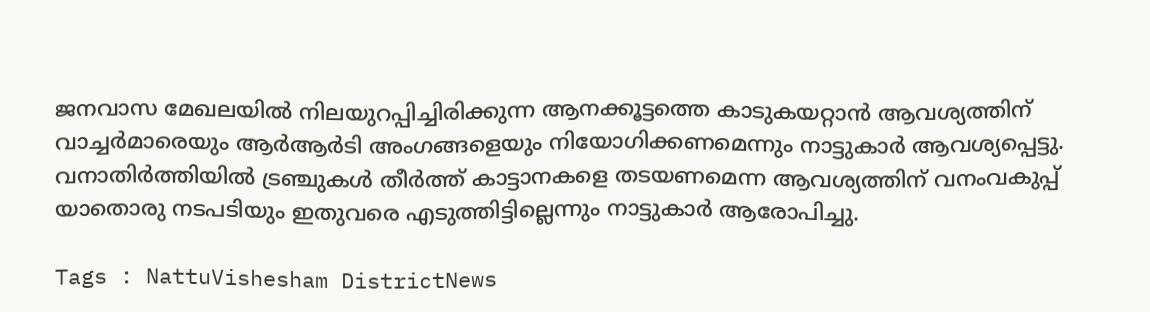ജനവാസ മേഖലയില്‍ നിലയുറപ്പിച്ചിരിക്കുന്ന ആനക്കൂട്ടത്തെ കാടുകയറ്റാന്‍ ആവശ്യത്തിന് വാച്ചര്‍മാരെയും ആര്‍ആര്‍ടി അംഗങ്ങളെയും നിയോഗിക്കണമെന്നും നാട്ടുകാര്‍ ആവശ്യപ്പെട്ടു. വനാതിര്‍ത്തിയില്‍ ട്രഞ്ചുകള്‍ തീര്‍ത്ത് കാട്ടാനകളെ തടയണമെന്ന ആവശ്യത്തിന് വനംവകുപ്പ് യാതൊരു നടപടിയും ഇതുവരെ എടുത്തിട്ടില്ലെന്നും നാട്ടുകാര്‍ ആരോപിച്ചു.

Tags : NattuVishesham DistrictNews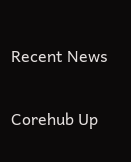Recent News

Corehub Up